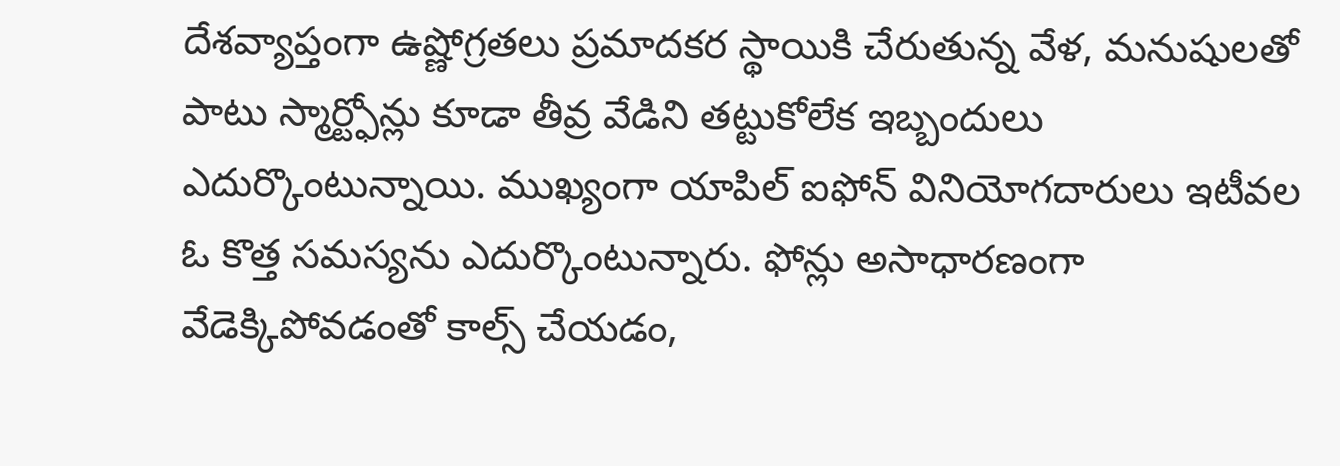దేశవ్యాప్తంగా ఉష్ణోగ్రతలు ప్రమాదకర స్థాయికి చేరుతున్న వేళ, మనుషులతో పాటు స్మార్ట్ఫోన్లు కూడా తీవ్ర వేడిని తట్టుకోలేక ఇబ్బందులు ఎదుర్కొంటున్నాయి. ముఖ్యంగా యాపిల్ ఐఫోన్ వినియోగదారులు ఇటీవల ఓ కొత్త సమస్యను ఎదుర్కొంటున్నారు. ఫోన్లు అసాధారణంగా వేడెక్కిపోవడంతో కాల్స్ చేయడం,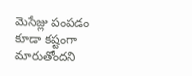మెసేజ్లు పంపడం కూడా కష్టంగా మారుతోందని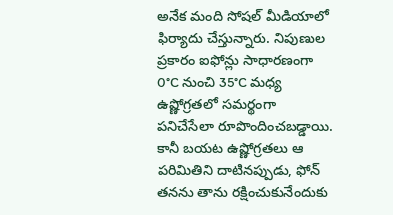అనేక మంది సోషల్ మీడియాలో ఫిర్యాదు చేస్తున్నారు. నిపుణుల ప్రకారం ఐఫోన్లు సాధారణంగా 0°C నుంచి 35°C మధ్య ఉష్ణోగ్రతలో సమర్థంగా పనిచేసేలా రూపొందించబడ్డాయి. కానీ బయట ఉష్ణోగ్రతలు ఆ పరిమితిని దాటినప్పుడు, ఫోన్ తనను తాను రక్షించుకునేందుకు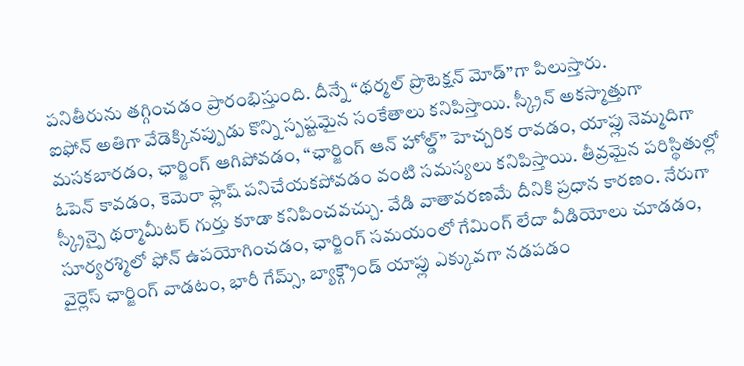పనితీరును తగ్గించడం ప్రారంభిస్తుంది. దీన్నే “థర్మల్ ప్రొటెక్షన్ మోడ్”గా పిలుస్తారు.
ఐఫోన్ అతిగా వేడెక్కినప్పుడు కొన్ని స్పష్టమైన సంకేతాలు కనిపిస్తాయి. స్క్రీన్ అకస్మాత్తుగా మసకబారడం, ఛార్జింగ్ ఆగిపోవడం, “ఛార్జింగ్ ఆన్ హోల్డ్” హెచ్చరిక రావడం, యాప్లు నెమ్మదిగా ఓపెన్ కావడం, కెమెరా ఫ్లాష్ పనిచేయకపోవడం వంటి సమస్యలు కనిపిస్తాయి. తీవ్రమైన పరిస్థితుల్లో స్క్రీన్పై థర్మామీటర్ గుర్తు కూడా కనిపించవచ్చు. వేడి వాతావరణమే దీనికి ప్రధాన కారణం. నేరుగా సూర్యరశ్మిలో ఫోన్ ఉపయోగించడం, ఛార్జింగ్ సమయంలో గేమింగ్ లేదా వీడియోలు చూడడం, వైర్లెస్ ఛార్జింగ్ వాడటం, భారీ గేమ్స్, బ్యాక్గ్రౌండ్ యాప్లు ఎక్కువగా నడపడం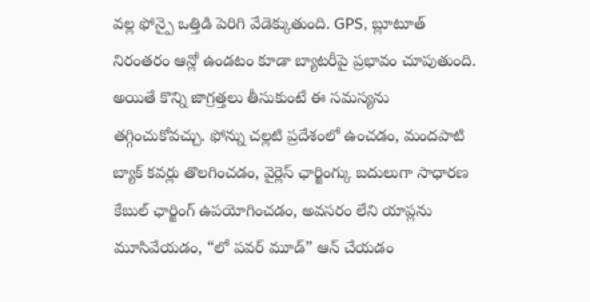వల్ల ఫోన్పై ఒత్తిడి పెరిగి వేడెక్కుతుంది. GPS, బ్లూటూత్ నిరంతరం ఆన్లో ఉండటం కూడా బ్యాటరీపై ప్రభావం చూపుతుంది.
అయితే కొన్ని జాగ్రత్తలు తీసుకుంటే ఈ సమస్యను తగ్గించుకోవచ్చు. ఫోన్ను చల్లటి ప్రదేశంలో ఉంచడం, మందపాటి బ్యాక్ కవర్లు తొలగించడం, వైర్లెస్ ఛార్జింగ్కు బదులుగా సాధారణ కేబుల్ ఛార్జింగ్ ఉపయోగించడం, అవసరం లేని యాప్లను మూసివేయడం, “లో పవర్ మూడ్” ఆన్ చేయడం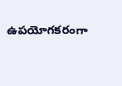ఉపయోగకరంగా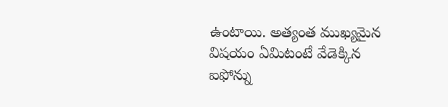ఉంటాయి. అత్యంత ముఖ్యమైన విషయం ఏమిటంటే వేడెక్కిన ఐఫోన్ను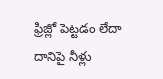ఫ్రిజ్లో పెట్టడం లేదా దానిపై నీళ్లు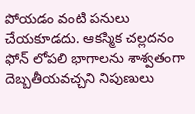పోయడం వంటి పనులు చేయకూడదు. ఆకస్మిక చల్లదనం ఫోన్ లోపలి భాగాలను శాశ్వతంగా దెబ్బతీయవచ్చని నిపుణులు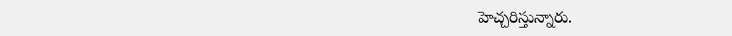హెచ్చరిస్తున్నారు.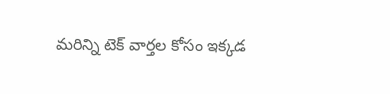మరిన్ని టెక్ వార్తల కోసం ఇక్కడ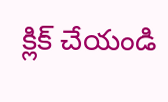క్లిక్ చేయండి